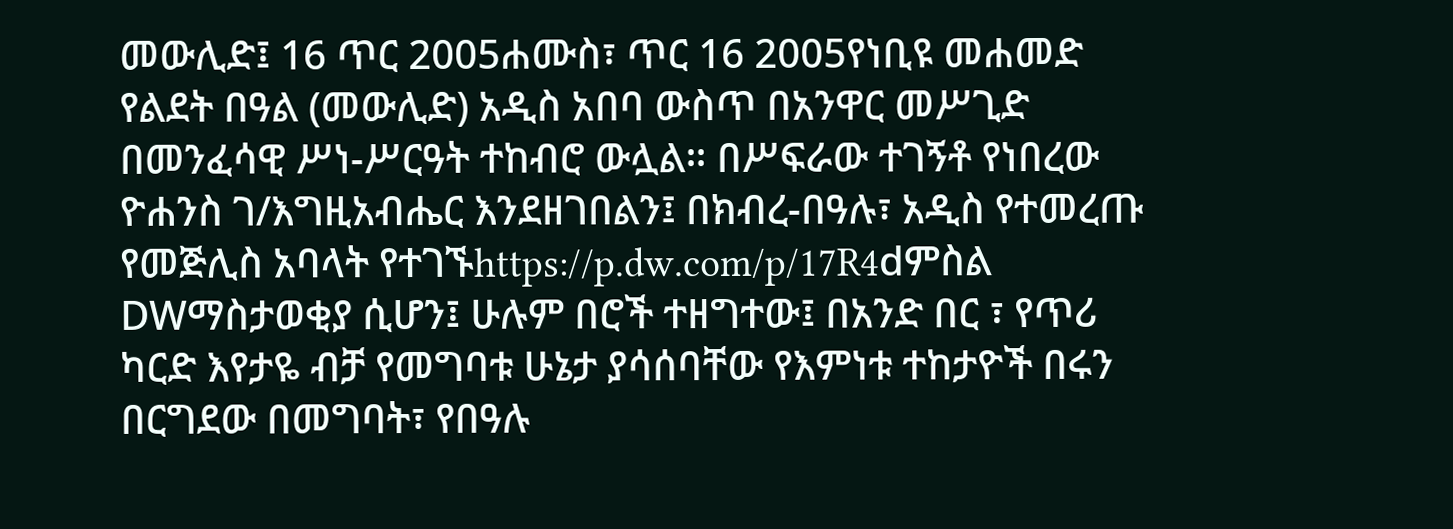መውሊድ፤ 16 ጥር 2005ሐሙስ፣ ጥር 16 2005የነቢዩ መሐመድ የልደት በዓል (መውሊድ) አዲስ አበባ ውስጥ በአንዋር መሥጊድ በመንፈሳዊ ሥነ-ሥርዓት ተከብሮ ውሏል። በሥፍራው ተገኝቶ የነበረው ዮሐንስ ገ/እግዚአብሔር እንደዘገበልን፤ በክብረ-በዓሉ፣ አዲስ የተመረጡ የመጅሊስ አባላት የተገኙhttps://p.dw.com/p/17R4dምስል DWማስታወቂያ ሲሆን፤ ሁሉም በሮች ተዘግተው፤ በአንድ በር ፣ የጥሪ ካርድ እየታዬ ብቻ የመግባቱ ሁኔታ ያሳሰባቸው የእምነቱ ተከታዮች በሩን በርግደው በመግባት፣ የበዓሉ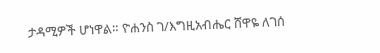ታዳሚዎች ሆነዋል። ዮሐንስ ገ/እግዚአብሔር ሸዋዬ ለገሰ